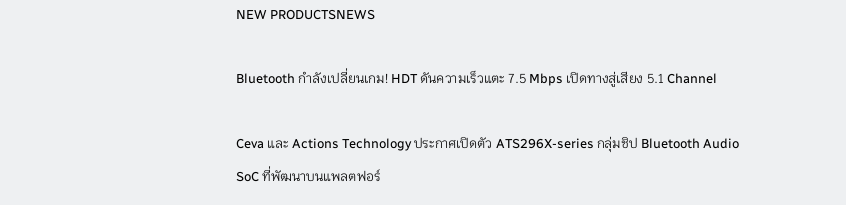NEW PRODUCTSNEWS

Bluetooth กำลังเปลี่ยนเกม! HDT ดันความเร็วแตะ 7.5 Mbps เปิดทางสู่เสียง 5.1 Channel

Ceva และ Actions Technology ประกาศเปิดตัว ATS296X-series กลุ่มชิป Bluetooth Audio SoC ที่พัฒนาบนแพลตฟอร์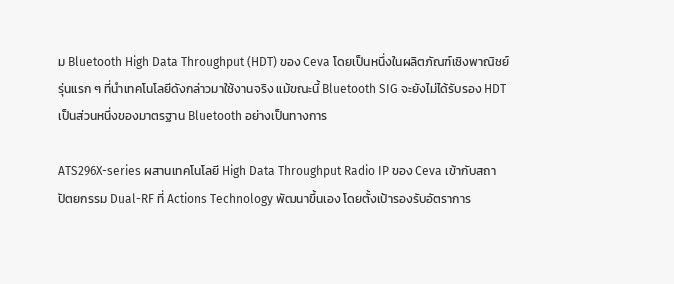ม Bluetooth High Data Throughput (HDT) ของ Ceva โดยเป็นหนึ่งในผลิตภัณฑ์เชิงพาณิชย์รุ่นแรก ๆ ที่นำเทคโนโลยีดังกล่าวมาใช้งานจริง แม้ขณะนี้ Bluetooth SIG จะยังไม่ได้รับรอง HDT เป็นส่วนหนึ่งของมาตรฐาน Bluetooth อย่างเป็นทางการ

ATS296X-series ผสานเทคโนโลยี High Data Throughput Radio IP ของ Ceva เข้ากับสถาปัตยกรรม Dual-RF ที่ Actions Technology พัฒนาขึ้นเอง โดยตั้งเป้ารองรับอัตราการ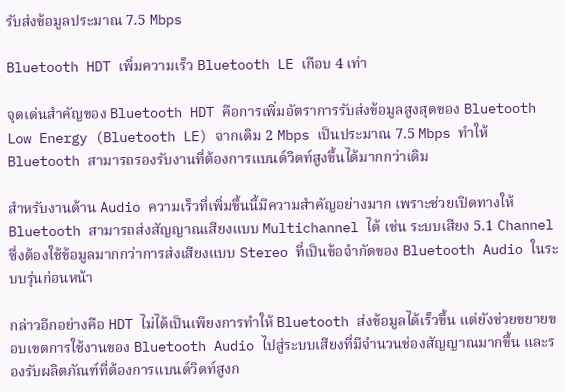รับส่งข้อมูลประมาณ 7.5 Mbps

Bluetooth HDT เพิ่มความเร็ว Bluetooth LE เกือบ 4 เท่า

จุดเด่นสำคัญของ Bluetooth HDT คือการเพิ่มอัตราการรับส่งข้อมูลสูงสุดของ Bluetooth Low Energy (Bluetooth LE) จากเดิม 2 Mbps เป็นประมาณ 7.5 Mbps ทำให้ Bluetooth สามารถรองรับงานที่ต้องการแบนด์วิดท์สูงขึ้นได้มากกว่าเดิม

สำหรับงานด้าน Audio ความเร็วที่เพิ่มขึ้นนี้มีความสำคัญอย่างมาก เพราะช่วยเปิดทางให้ Bluetooth สามารถส่งสัญญาณเสียงแบบ Multichannel ได้ เช่น ระบบเสียง 5.1 Channel ซึ่งต้องใช้ข้อมูลมากกว่าการส่งเสียงแบบ Stereo ที่เป็นข้อจำกัดของ Bluetooth Audio ในระบบรุ่นก่อนหน้า

กล่าวอีกอย่างคือ HDT ไม่ได้เป็นเพียงการทำให้ Bluetooth ส่งข้อมูลได้เร็วขึ้น แต่ยังช่วยขยายขอบเขตการใช้งานของ Bluetooth Audio ไปสู่ระบบเสียงที่มีจำนวนช่องสัญญาณมากขึ้น และรองรับผลิตภัณฑ์ที่ต้องการแบนด์วิดท์สูงก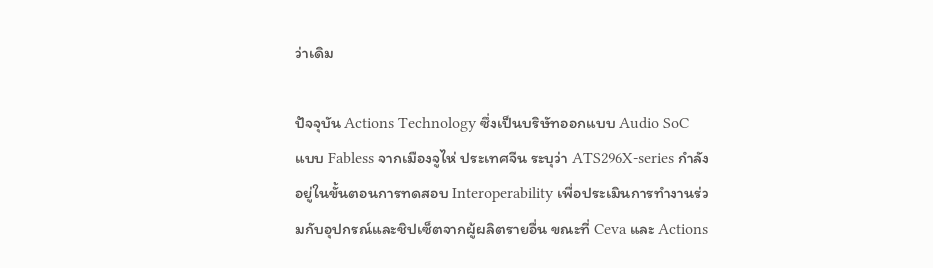ว่าเดิม

ปัจจุบัน Actions Technology ซึ่งเป็นบริษัทออกแบบ Audio SoC แบบ Fabless จากเมืองจูไห่ ประเทศจีน ระบุว่า ATS296X-series กำลังอยู่ในขั้นตอนการทดสอบ Interoperability เพื่อประเมินการทำงานร่วมกับอุปกรณ์และชิปเซ็ตจากผู้ผลิตรายอื่น ขณะที่ Ceva และ Actions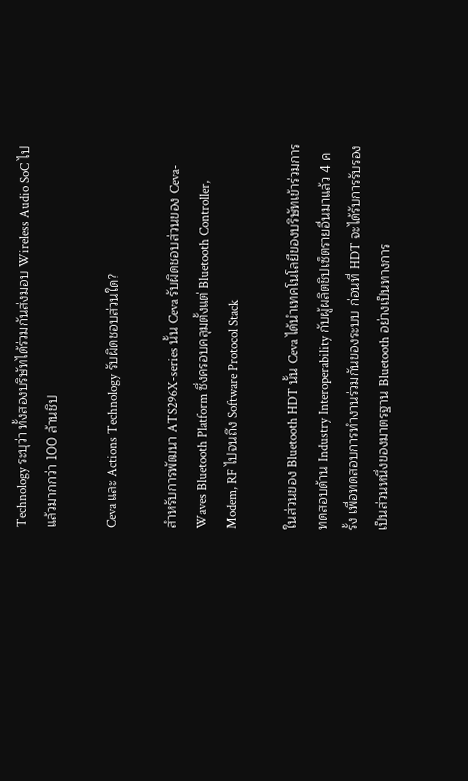Technology ระบุว่า ทั้งสองบริษัทได้ร่วมกันส่งมอบ Wireless Audio SoC ไปแล้วมากกว่า 100 ล้านชิป

Ceva และ Actions Technology รับผิดชอบส่วนใด?

สำหรับการพัฒนา ATS296X-series นั้น Ceva รับผิดชอบส่วนของ Ceva-Waves Bluetooth Platform ซึ่งครอบคลุมตั้งแต่ Bluetooth Controller, Modem, RF ไปจนถึง Software Protocol Stack

ในส่วนของ Bluetooth HDT นั้น Ceva ได้นำเทคโนโลยีของบริษัทเข้าร่วมการทดสอบด้าน Industry Interoperability กับผู้ผลิตชิปเซ็ตรายอื่นมาแล้ว 4 ครั้ง เพื่อทดสอบการทำงานร่วมกันของระบบ ก่อนที่ HDT จะได้รับการรับรองเป็นส่วนหนึ่งของมาตรฐาน Bluetooth อย่างเป็นทางการ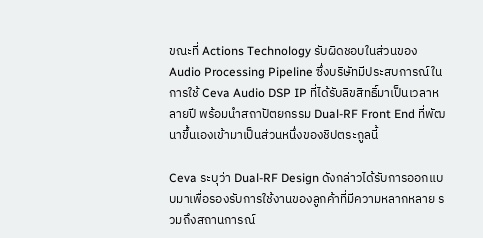ขณะที่ Actions Technology รับผิดชอบในส่วนของ Audio Processing Pipeline ซึ่งบริษัทมีประสบการณ์ในการใช้ Ceva Audio DSP IP ที่ได้รับลิขสิทธิ์มาเป็นเวลาหลายปี พร้อมนำสถาปัตยกรรม Dual-RF Front End ที่พัฒนาขึ้นเองเข้ามาเป็นส่วนหนึ่งของชิปตระกูลนี้

Ceva ระบุว่า Dual-RF Design ดังกล่าวได้รับการออกแบบมาเพื่อรองรับการใช้งานของลูกค้าที่มีความหลากหลาย รวมถึงสถานการณ์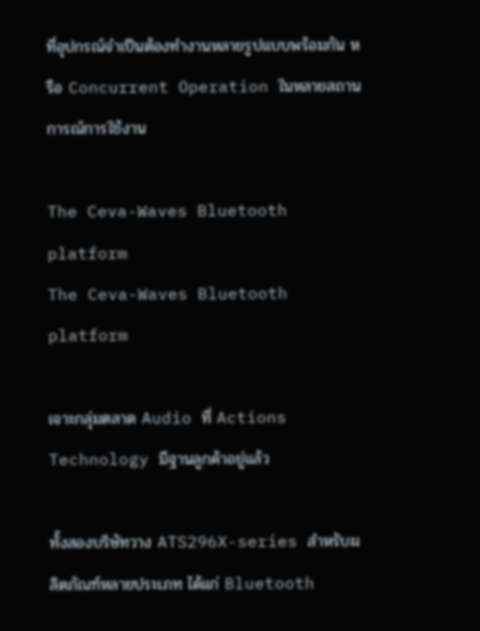ที่อุปกรณ์จำเป็นต้องทำงานหลายรูปแบบพร้อมกัน หรือ Concurrent Operation ในหลายสถานการณ์การใช้งาน

The Ceva-Waves Bluetooth platform
The Ceva-Waves Bluetooth platform

เจาะกลุ่มตลาด Audio ที่ Actions Technology มีฐานลูกค้าอยู่แล้ว

ทั้งสองบริษัทวาง ATS296X-series สำหรับผลิตภัณฑ์หลายประเภท ได้แก่ Bluetooth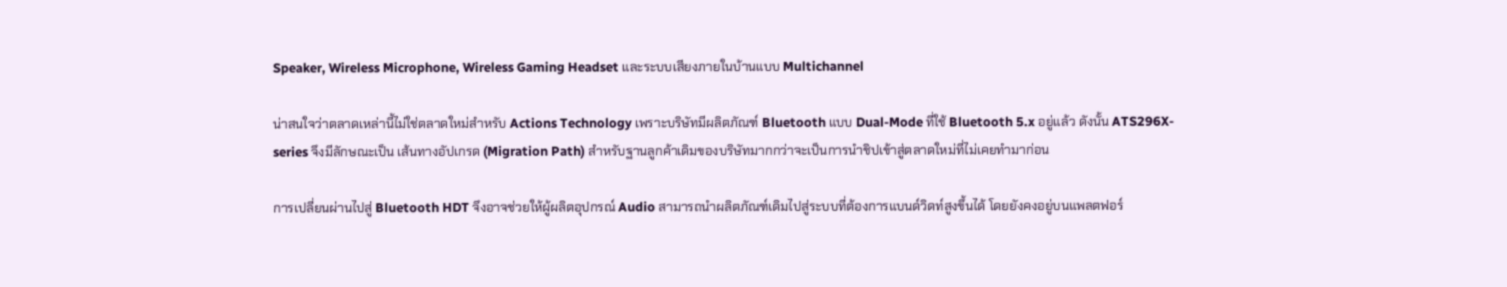Speaker, Wireless Microphone, Wireless Gaming Headset และระบบเสียงภายในบ้านแบบ Multichannel

น่าสนใจว่าตลาดเหล่านี้ไม่ใช่ตลาดใหม่สำหรับ Actions Technology เพราะบริษัทมีผลิตภัณฑ์ Bluetooth แบบ Dual-Mode ที่ใช้ Bluetooth 5.x อยู่แล้ว ดังนั้น ATS296X-series จึงมีลักษณะเป็น เส้นทางอัปเกรด (Migration Path) สำหรับฐานลูกค้าเดิมของบริษัทมากกว่าจะเป็นการนำชิปเข้าสู่ตลาดใหม่ที่ไม่เคยทำมาก่อน

การเปลี่ยนผ่านไปสู่ Bluetooth HDT จึงอาจช่วยให้ผู้ผลิตอุปกรณ์ Audio สามารถนำผลิตภัณฑ์เดิมไปสู่ระบบที่ต้องการแบนด์วิดท์สูงขึ้นได้ โดยยังคงอยู่บนแพลตฟอร์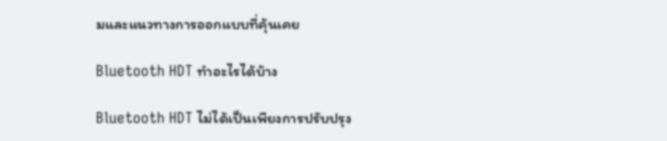มและแนวทางการออกแบบที่คุ้นเคย

Bluetooth HDT ทำอะไรได้บ้าง

Bluetooth HDT ไม่ได้เป็นเพียงการปรับปรุง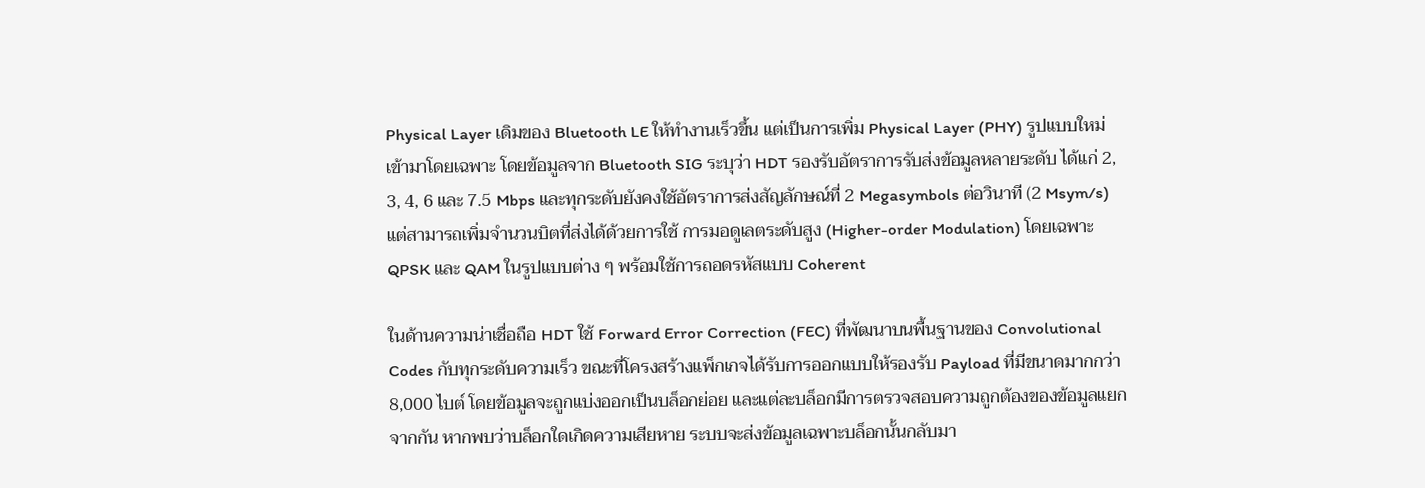Physical Layer เดิมของ Bluetooth LE ให้ทำงานเร็วขึ้น แต่เป็นการเพิ่ม Physical Layer (PHY) รูปแบบใหม่ เข้ามาโดยเฉพาะ โดยข้อมูลจาก Bluetooth SIG ระบุว่า HDT รองรับอัตราการรับส่งข้อมูลหลายระดับ ได้แก่ 2, 3, 4, 6 และ 7.5 Mbps และทุกระดับยังคงใช้อัตราการส่งสัญลักษณ์ที่ 2 Megasymbols ต่อวินาที (2 Msym/s) แต่สามารถเพิ่มจำนวนบิตที่ส่งได้ด้วยการใช้ การมอดูเลตระดับสูง (Higher-order Modulation) โดยเฉพาะ QPSK และ QAM ในรูปแบบต่าง ๆ พร้อมใช้การถอดรหัสแบบ Coherent

ในด้านความน่าเชื่อถือ HDT ใช้ Forward Error Correction (FEC) ที่พัฒนาบนพื้นฐานของ Convolutional Codes กับทุกระดับความเร็ว ขณะที่โครงสร้างแพ็กเกจได้รับการออกแบบให้รองรับ Payload ที่มีขนาดมากกว่า 8,000 ไบต์ โดยข้อมูลจะถูกแบ่งออกเป็นบล็อกย่อย และแต่ละบล็อกมีการตรวจสอบความถูกต้องของข้อมูลแยกจากกัน หากพบว่าบล็อกใดเกิดความเสียหาย ระบบจะส่งข้อมูลเฉพาะบล็อกนั้นกลับมา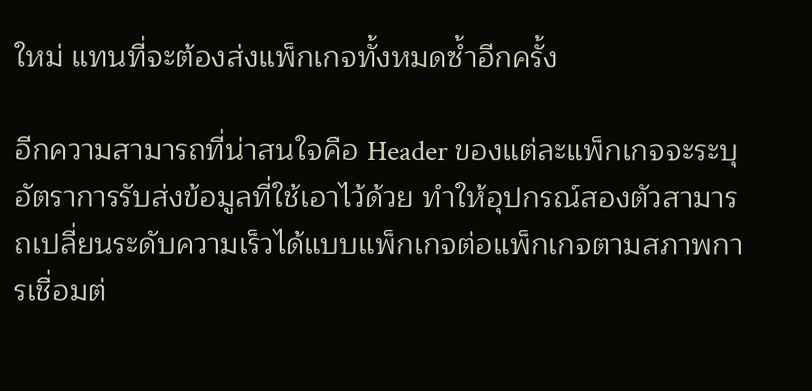ใหม่ แทนที่จะต้องส่งแพ็กเกจทั้งหมดซ้ำอีกครั้ง

อีกความสามารถที่น่าสนใจคือ Header ของแต่ละแพ็กเกจจะระบุอัตราการรับส่งข้อมูลที่ใช้เอาไว้ด้วย ทำให้อุปกรณ์สองตัวสามารถเปลี่ยนระดับความเร็วได้แบบแพ็กเกจต่อแพ็กเกจตามสภาพการเชื่อมต่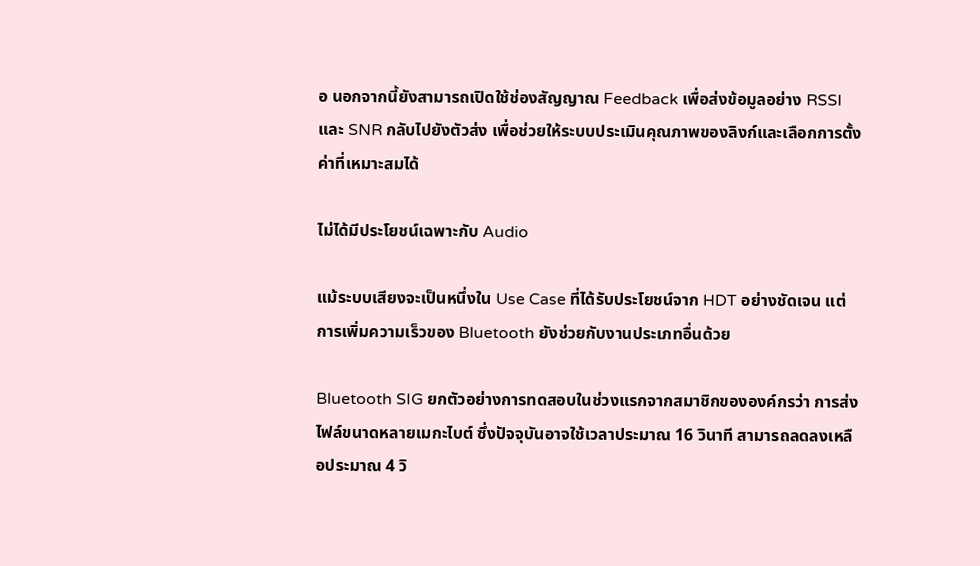อ นอกจากนี้ยังสามารถเปิดใช้ช่องสัญญาณ Feedback เพื่อส่งข้อมูลอย่าง RSSI และ SNR กลับไปยังตัวส่ง เพื่อช่วยให้ระบบประเมินคุณภาพของลิงก์และเลือกการตั้งค่าที่เหมาะสมได้

ไม่ได้มีประโยชน์เฉพาะกับ Audio

แม้ระบบเสียงจะเป็นหนึ่งใน Use Case ที่ได้รับประโยชน์จาก HDT อย่างชัดเจน แต่การเพิ่มความเร็วของ Bluetooth ยังช่วยกับงานประเภทอื่นด้วย

Bluetooth SIG ยกตัวอย่างการทดสอบในช่วงแรกจากสมาชิกขององค์กรว่า การส่งไฟล์ขนาดหลายเมกะไบต์ ซึ่งปัจจุบันอาจใช้เวลาประมาณ 16 วินาที สามารถลดลงเหลือประมาณ 4 วิ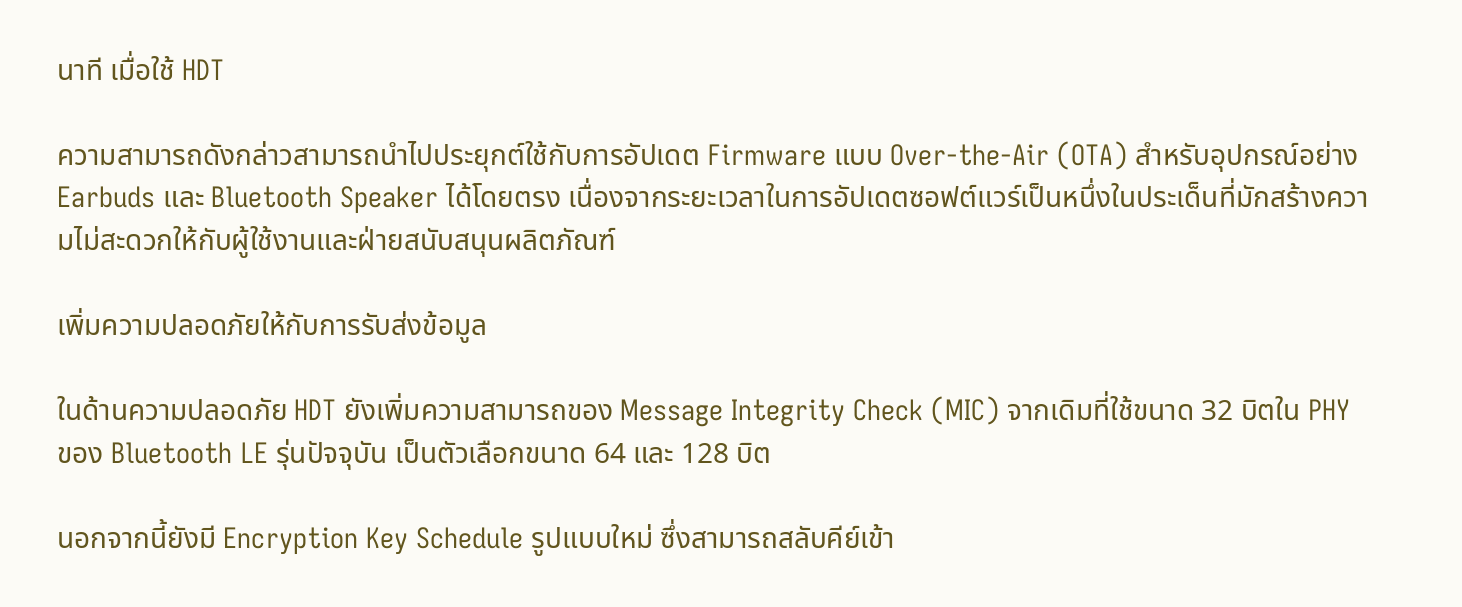นาที เมื่อใช้ HDT

ความสามารถดังกล่าวสามารถนำไปประยุกต์ใช้กับการอัปเดต Firmware แบบ Over-the-Air (OTA) สำหรับอุปกรณ์อย่าง Earbuds และ Bluetooth Speaker ได้โดยตรง เนื่องจากระยะเวลาในการอัปเดตซอฟต์แวร์เป็นหนึ่งในประเด็นที่มักสร้างความไม่สะดวกให้กับผู้ใช้งานและฝ่ายสนับสนุนผลิตภัณฑ์

เพิ่มความปลอดภัยให้กับการรับส่งข้อมูล

ในด้านความปลอดภัย HDT ยังเพิ่มความสามารถของ Message Integrity Check (MIC) จากเดิมที่ใช้ขนาด 32 บิตใน PHY ของ Bluetooth LE รุ่นปัจจุบัน เป็นตัวเลือกขนาด 64 และ 128 บิต

นอกจากนี้ยังมี Encryption Key Schedule รูปแบบใหม่ ซึ่งสามารถสลับคีย์เข้า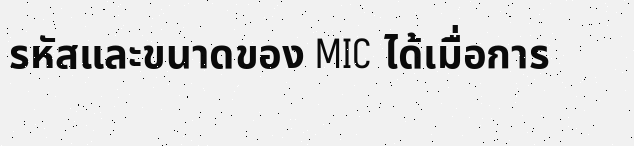รหัสและขนาดของ MIC ได้เมื่อการ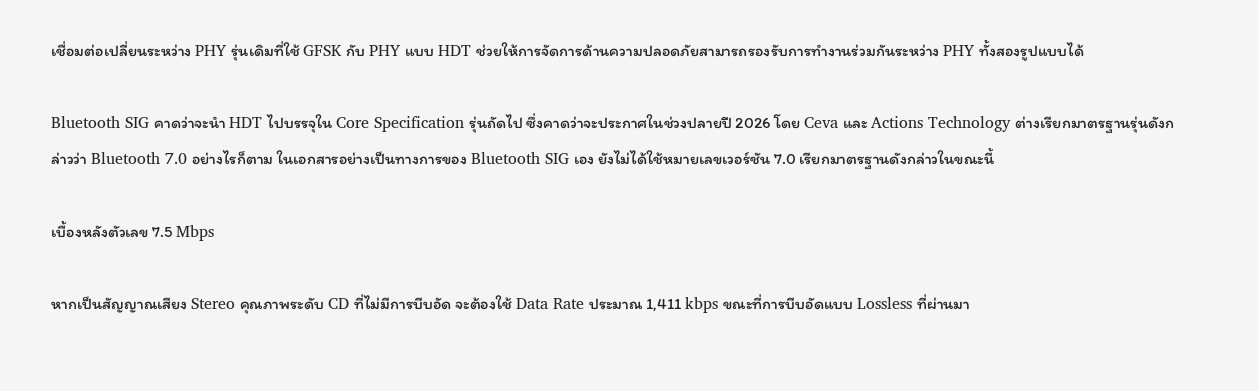เชื่อมต่อเปลี่ยนระหว่าง PHY รุ่นเดิมที่ใช้ GFSK กับ PHY แบบ HDT ช่วยให้การจัดการด้านความปลอดภัยสามารถรองรับการทำงานร่วมกันระหว่าง PHY ทั้งสองรูปแบบได้

Bluetooth SIG คาดว่าจะนำ HDT ไปบรรจุใน Core Specification รุ่นถัดไป ซึ่งคาดว่าจะประกาศในช่วงปลายปี 2026 โดย Ceva และ Actions Technology ต่างเรียกมาตรฐานรุ่นดังกล่าวว่า Bluetooth 7.0 อย่างไรก็ตาม ในเอกสารอย่างเป็นทางการของ Bluetooth SIG เอง ยังไม่ได้ใช้หมายเลขเวอร์ชัน 7.0 เรียกมาตรฐานดังกล่าวในขณะนี้

เบื้องหลังตัวเลข 7.5 Mbps

หากเป็นสัญญาณเสียง Stereo คุณภาพระดับ CD ที่ไม่มีการบีบอัด จะต้องใช้ Data Rate ประมาณ 1,411 kbps ขณะที่การบีบอัดแบบ Lossless ที่ผ่านมา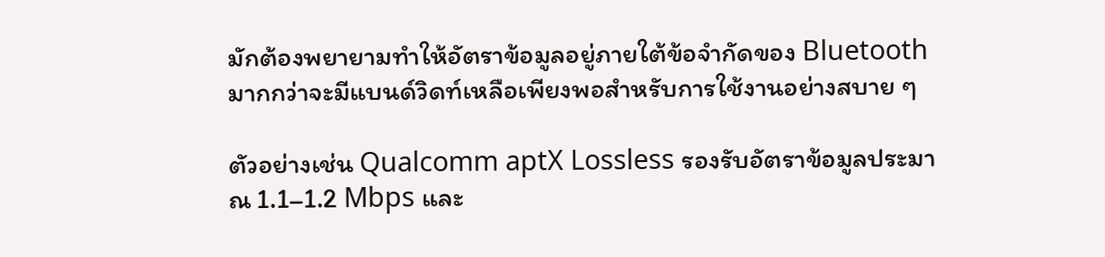มักต้องพยายามทำให้อัตราข้อมูลอยู่ภายใต้ข้อจำกัดของ Bluetooth มากกว่าจะมีแบนด์วิดท์เหลือเพียงพอสำหรับการใช้งานอย่างสบาย ๆ

ตัวอย่างเช่น Qualcomm aptX Lossless รองรับอัตราข้อมูลประมาณ 1.1–1.2 Mbps และ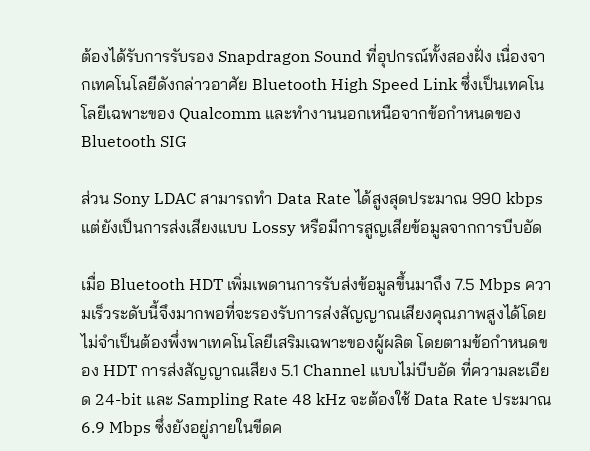ต้องได้รับการรับรอง Snapdragon Sound ที่อุปกรณ์ทั้งสองฝั่ง เนื่องจากเทคโนโลยีดังกล่าวอาศัย Bluetooth High Speed Link ซึ่งเป็นเทคโนโลยีเฉพาะของ Qualcomm และทำงานนอกเหนือจากข้อกำหนดของ Bluetooth SIG

ส่วน Sony LDAC สามารถทำ Data Rate ได้สูงสุดประมาณ 990 kbps แต่ยังเป็นการส่งเสียงแบบ Lossy หรือมีการสูญเสียข้อมูลจากการบีบอัด

เมื่อ Bluetooth HDT เพิ่มเพดานการรับส่งข้อมูลขึ้นมาถึง 7.5 Mbps ความเร็วระดับนี้จึงมากพอที่จะรองรับการส่งสัญญาณเสียงคุณภาพสูงได้โดยไม่จำเป็นต้องพึ่งพาเทคโนโลยีเสริมเฉพาะของผู้ผลิต โดยตามข้อกำหนดของ HDT การส่งสัญญาณเสียง 5.1 Channel แบบไม่บีบอัด ที่ความละเอียด 24-bit และ Sampling Rate 48 kHz จะต้องใช้ Data Rate ประมาณ 6.9 Mbps ซึ่งยังอยู่ภายในขีดค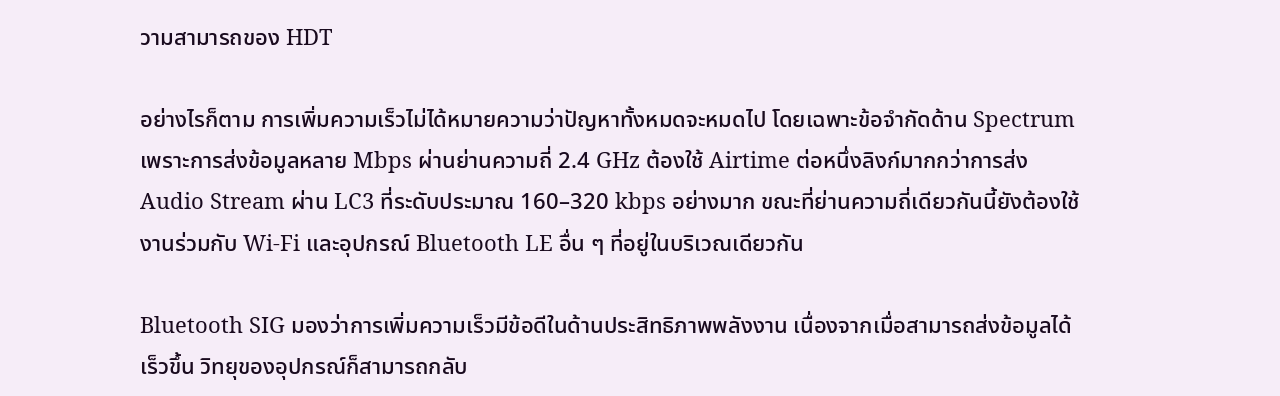วามสามารถของ HDT

อย่างไรก็ตาม การเพิ่มความเร็วไม่ได้หมายความว่าปัญหาทั้งหมดจะหมดไป โดยเฉพาะข้อจำกัดด้าน Spectrum เพราะการส่งข้อมูลหลาย Mbps ผ่านย่านความถี่ 2.4 GHz ต้องใช้ Airtime ต่อหนึ่งลิงก์มากกว่าการส่ง Audio Stream ผ่าน LC3 ที่ระดับประมาณ 160–320 kbps อย่างมาก ขณะที่ย่านความถี่เดียวกันนี้ยังต้องใช้งานร่วมกับ Wi-Fi และอุปกรณ์ Bluetooth LE อื่น ๆ ที่อยู่ในบริเวณเดียวกัน

Bluetooth SIG มองว่าการเพิ่มความเร็วมีข้อดีในด้านประสิทธิภาพพลังงาน เนื่องจากเมื่อสามารถส่งข้อมูลได้เร็วขึ้น วิทยุของอุปกรณ์ก็สามารถกลับ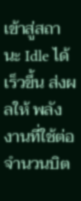เข้าสู่สถานะ Idle ได้เร็วขึ้น ส่งผลให้ พลังงานที่ใช้ต่อจำนวนบิต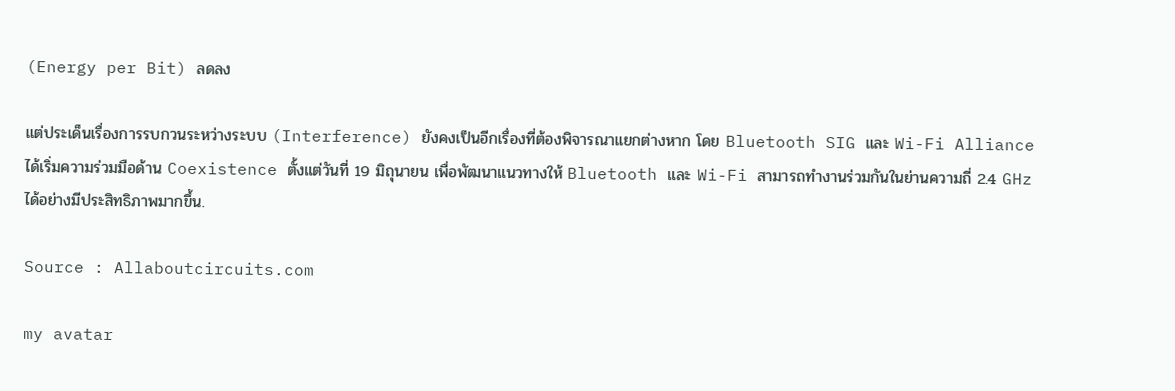(Energy per Bit) ลดลง

แต่ประเด็นเรื่องการรบกวนระหว่างระบบ (Interference) ยังคงเป็นอีกเรื่องที่ต้องพิจารณาแยกต่างหาก โดย Bluetooth SIG และ Wi-Fi Alliance ได้เริ่มความร่วมมือด้าน Coexistence ตั้งแต่วันที่ 19 มิถุนายน เพื่อพัฒนาแนวทางให้ Bluetooth และ Wi-Fi สามารถทำงานร่วมกันในย่านความถี่ 2.4 GHz ได้อย่างมีประสิทธิภาพมากขึ้น.

Source : Allaboutcircuits.com

my avatar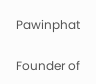Pawinphat

Founder of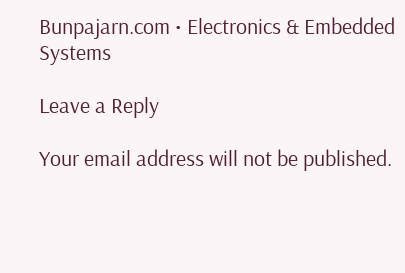Bunpajarn.com • Electronics & Embedded Systems

Leave a Reply

Your email address will not be published.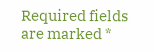Required fields are marked *